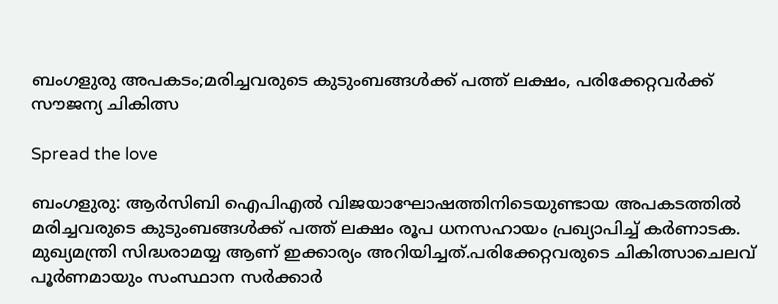ബംഗളുരു അപകടം;മരിച്ചവരുടെ കുടുംബങ്ങള്‍ക്ക് പത്ത് ലക്ഷം, പരിക്കേറ്റവർക്ക് സൗജന്യ ചികിത്സ

Spread the love

ബംഗളുരു: ആര്‍സിബി ഐപിഎല്‍ വിജയാഘോഷത്തിനിടെയുണ്ടായ അപകടത്തിൽ മരിച്ചവരുടെ കുടുംബങ്ങൾക്ക് പത്ത് ലക്ഷം രൂപ ധനസഹായം പ്രഖ്യാപിച്ച് കര്‍ണാടക. മുഖ്യമന്ത്രി സിദ്ധരാമയ്യ ആണ് ഇക്കാര്യം അറിയിച്ചത്.പരിക്കേറ്റവരുടെ ചികിത്സാചെലവ് പൂർണമായും സംസ്ഥാന സർക്കാർ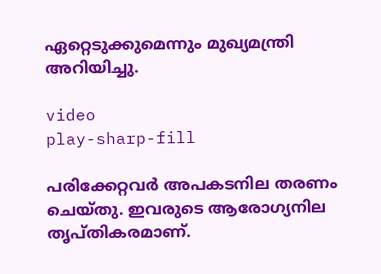ഏറ്റെടുക്കുമെന്നും മുഖ്യമന്ത്രി അറിയിച്ചു.

video
play-sharp-fill

പരിക്കേറ്റവർ അപകടനില തരണം ചെയ്തു. ഇവരുടെ ആരോഗ്യനില തൃപ്തികരമാണ്.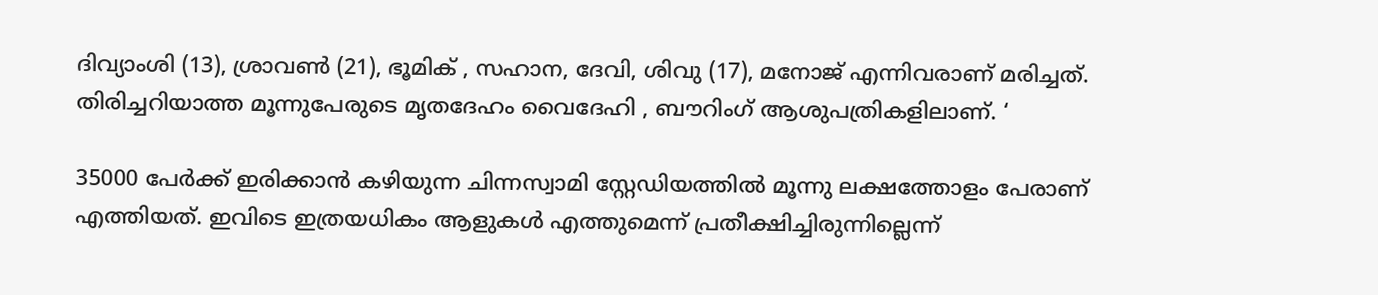ദിവ്യാംശി (13), ശ്രാവൺ (21), ഭൂമിക് , സഹാന, ദേവി, ശിവു (17), മനോജ് എന്നിവരാണ് മരിച്ചത്. തിരിച്ചറിയാത്ത മൂന്നുപേരുടെ മൃതദേഹം വൈദേഹി , ബൗറിംഗ് ആശുപത്രികളിലാണ്. ‘

35000 പേർക്ക് ഇരിക്കാൻ കഴിയുന്ന ചിന്നസ്വാമി സ്റ്റേഡിയത്തിൽ മൂന്നു ലക്ഷത്തോളം പേരാണ് എത്തിയത്. ഇവിടെ ഇത്രയധികം ആളുകൾ എത്തുമെന്ന് പ്രതീക്ഷിച്ചിരുന്നില്ലെന്ന്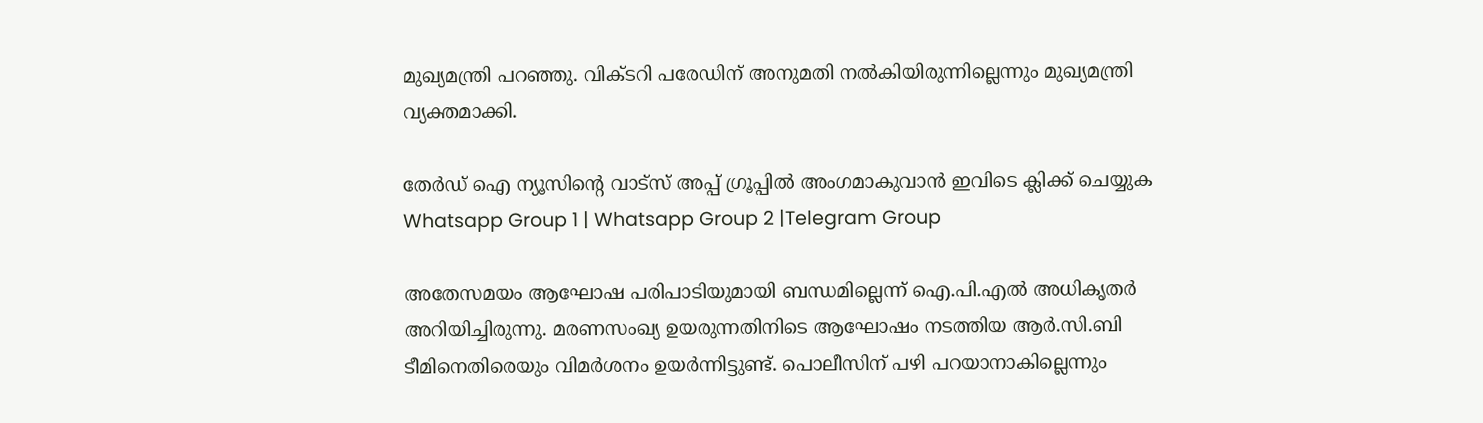മുഖ്യമന്ത്രി പറഞ്ഞു. വിക്ടറി പരേഡിന് അനുമതി നൽകിയിരുന്നില്ലെന്നും മുഖ്യമന്ത്രി വ്യക്തമാക്കി.

തേർഡ് ഐ ന്യൂസിന്റെ വാട്സ് അപ്പ് ഗ്രൂപ്പിൽ അംഗമാകുവാൻ ഇവിടെ ക്ലിക്ക് ചെയ്യുക
Whatsapp Group 1 | Whatsapp Group 2 |Telegram Group

അതേസമയം ആഘോഷ പരിപാടിയുമായി ബന്ധമില്ലെന്ന് ഐ.പി.എൽ അധികൃതർ അറിയിച്ചിരുന്നു. മരണസംഖ്യ ഉയരുന്നതിനിടെ ആഘോഷം നടത്തിയ ആർ.സി.ബി ടീമിനെതിരെയും വിമർശനം ഉയർന്നിട്ടുണ്ട്. പൊലീസിന് പഴി പറയാനാകില്ലെന്നും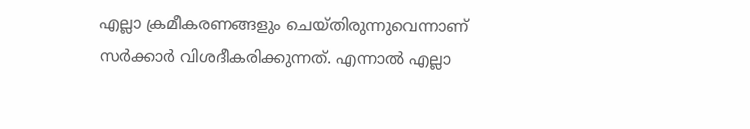എല്ലാ ക്രമീകരണങ്ങളും ചെയ്തിരുന്നുവെന്നാണ് സർക്കാർ വിശദീകരിക്കുന്നത്. എന്നാൽ എല്ലാ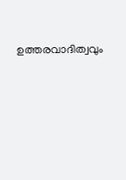ഉത്തരവാദിത്വവും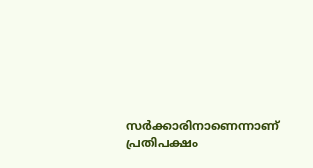സർക്കാരിനാണെന്നാണ് പ്രതിപക്ഷം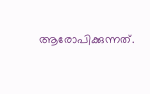ആരോപിക്കുന്നത്.